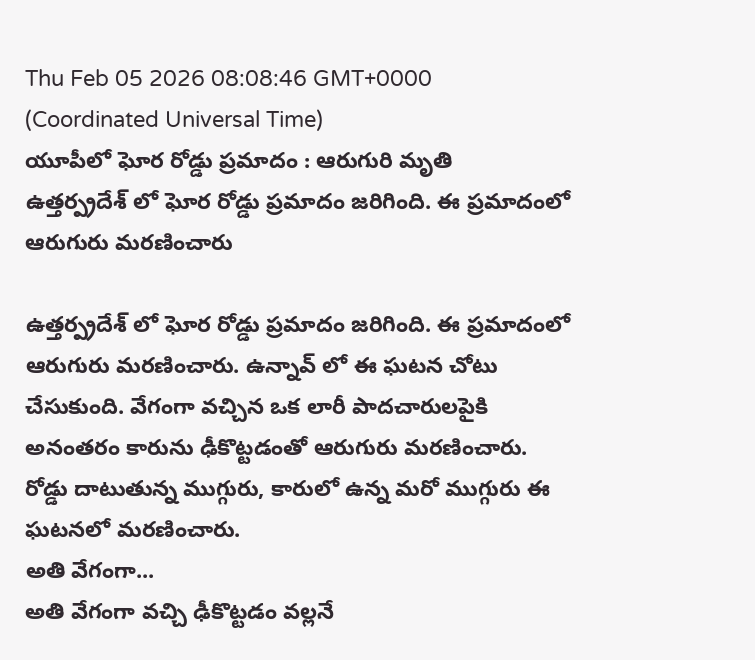Thu Feb 05 2026 08:08:46 GMT+0000 (Coordinated Universal Time)
యూపీలో ఘోర రోడ్డు ప్రమాదం : ఆరుగురి మృతి
ఉత్తర్ప్రదేశ్ లో ఘోర రోడ్డు ప్రమాదం జరిగింది. ఈ ప్రమాదంలో ఆరుగురు మరణించారు

ఉత్తర్ప్రదేశ్ లో ఘోర రోడ్డు ప్రమాదం జరిగింది. ఈ ప్రమాదంలో ఆరుగురు మరణించారు. ఉన్నావ్ లో ఈ ఘటన చోటు చేసుకుంది. వేగంగా వచ్చిన ఒక లారీ పాదచారులపైకి అనంతరం కారును ఢీకొట్టడంతో ఆరుగురు మరణించారు. రోడ్డు దాటుతున్న ముగ్గురు, కారులో ఉన్న మరో ముగ్గురు ఈ ఘటనలో మరణించారు.
అతి వేగంగా...
అతి వేగంగా వచ్చి ఢీకొట్టడం వల్లనే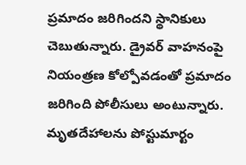ప్రమాదం జరిగిందని స్థానికులు చెబుతున్నారు. డ్రైవర్ వాహనంపై నియంత్రణ కోల్పోవడంతో ప్రమాదం జరిగింది పోలీసులు అంటున్నారు. మృతదేహాలను పోస్టుమార్టం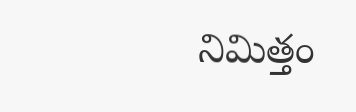నిమిత్తం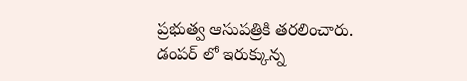ప్రభుత్వ ఆసుపత్రికి తరలించారు. డంపర్ లో ఇరుక్కున్న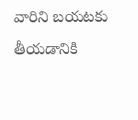వారిని బయటకు తీయడానికి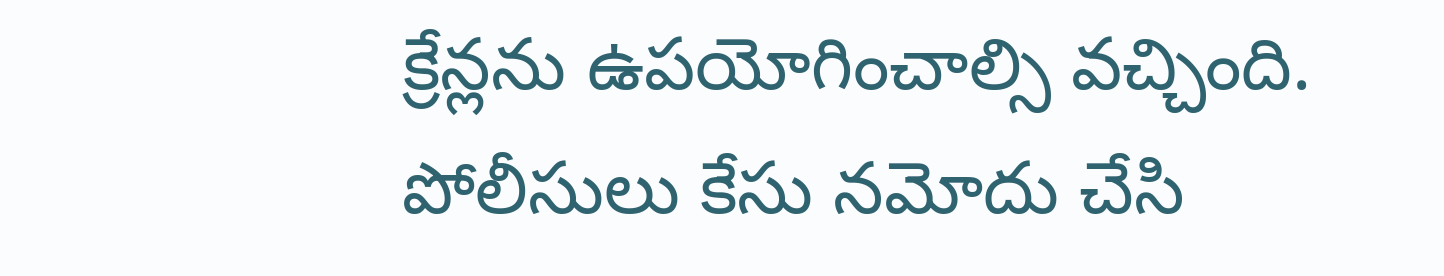క్రేన్లను ఉపయోగించాల్సి వచ్చింది. పోలీసులు కేసు నమోదు చేసి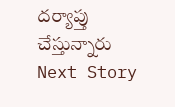దర్యాప్తు చేస్తున్నారు
Next Story